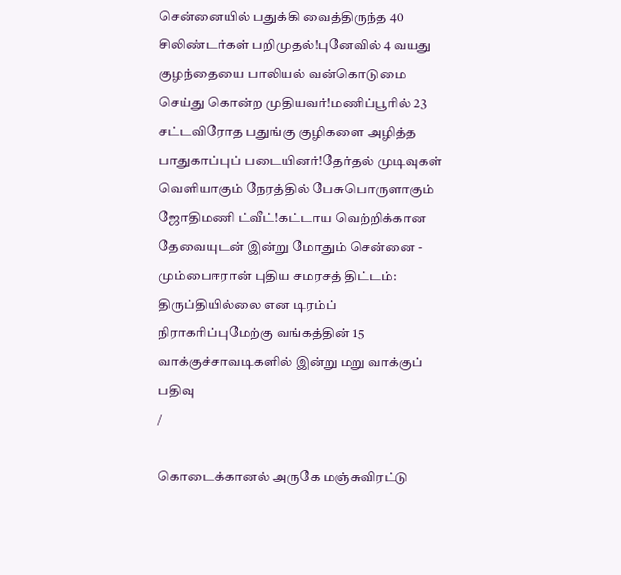சென்னையில் பதுக்கி வைத்திருந்த 40 சிலிண்டர்கள் பறிமுதல்!புனேவில் 4 வயது குழந்தையை பாலியல் வன்கொடுமை செய்து கொன்ற முதியவர்!மணிப்பூரில் 23 சட்டவிரோத பதுங்கு குழிகளை அழித்த பாதுகாப்புப் படையினர்!தேர்தல் முடிவுகள் வெளியாகும் நேரத்தில் பேசுபொருளாகும் ஜோதிமணி ட்வீட்!கட்டாய வெற்றிக்கான தேவையுடன் இன்று மோதும் சென்னை - மும்பைஈரான் புதிய சமரசத் திட்டம்: திருப்தியில்லை என டிரம்ப் நிராகரிப்புமேற்கு வங்கத்தின் 15 வாக்குச்சாவடிகளில் இன்று மறு வாக்குப் பதிவு
/

கொடைக்கானல் அருகே மஞ்சுவிரட்டு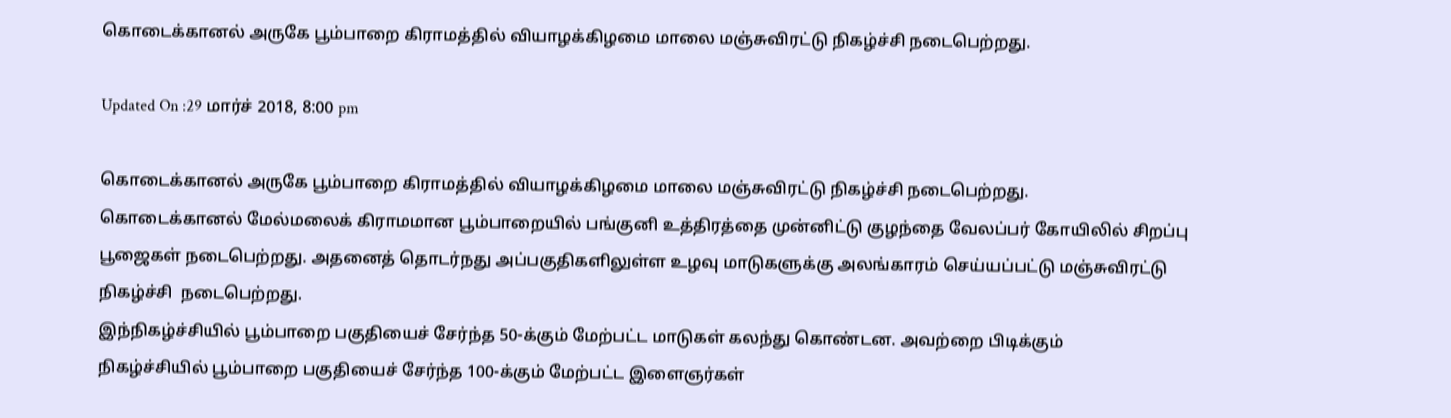கொடைக்கானல் அருகே பூம்பாறை கிராமத்தில் வியாழக்கிழமை மாலை மஞ்சுவிரட்டு நிகழ்ச்சி நடைபெற்றது.

Updated On :29 மார்ச் 2018, 8:00 pm

கொடைக்கானல் அருகே பூம்பாறை கிராமத்தில் வியாழக்கிழமை மாலை மஞ்சுவிரட்டு நிகழ்ச்சி நடைபெற்றது.
கொடைக்கானல் மேல்மலைக் கிராமமான பூம்பாறையில் பங்குனி உத்திரத்தை முன்னிட்டு குழந்தை வேலப்பர் கோயிலில் சிறப்பு பூஜைகள் நடைபெற்றது. அதனைத் தொடர்நது அப்பகுதிகளிலுள்ள உழவு மாடுகளுக்கு அலங்காரம் செய்யப்பட்டு மஞ்சுவிரட்டு நிகழ்ச்சி  நடைபெற்றது.
இந்நிகழ்ச்சியில் பூம்பாறை பகுதியைச் சேர்ந்த 50-க்கும் மேற்பட்ட மாடுகள் கலந்து கொண்டன. அவற்றை பிடிக்கும்
நிகழ்ச்சியில் பூம்பாறை பகுதியைச் சேர்ந்த 100-க்கும் மேற்பட்ட இளைஞர்கள்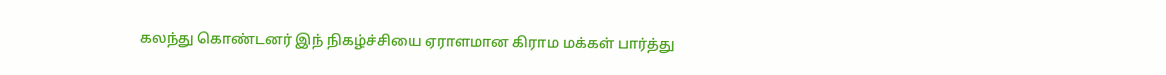கலந்து கொண்டனர் இந் நிகழ்ச்சியை ஏராளமான கிராம மக்கள் பார்த்து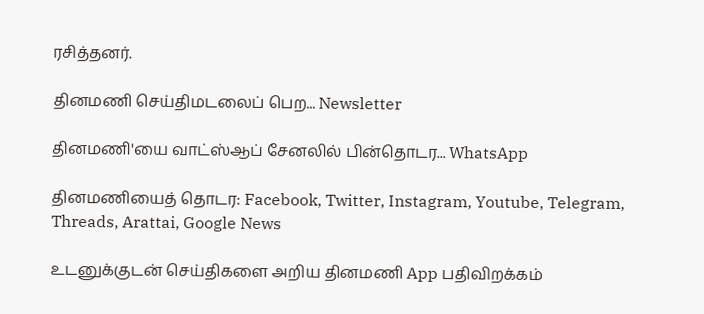ரசித்தனர்.

தினமணி செய்திமடலைப் பெற... Newsletter

தினமணி'யை வாட்ஸ்ஆப் சேனலில் பின்தொடர... WhatsApp

தினமணியைத் தொடர: Facebook, Twitter, Instagram, Youtube, Telegram, Threads, Arattai, Google News

உடனுக்குடன் செய்திகளை அறிய தினமணி App பதிவிறக்கம்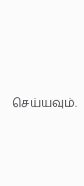செய்யவும்.